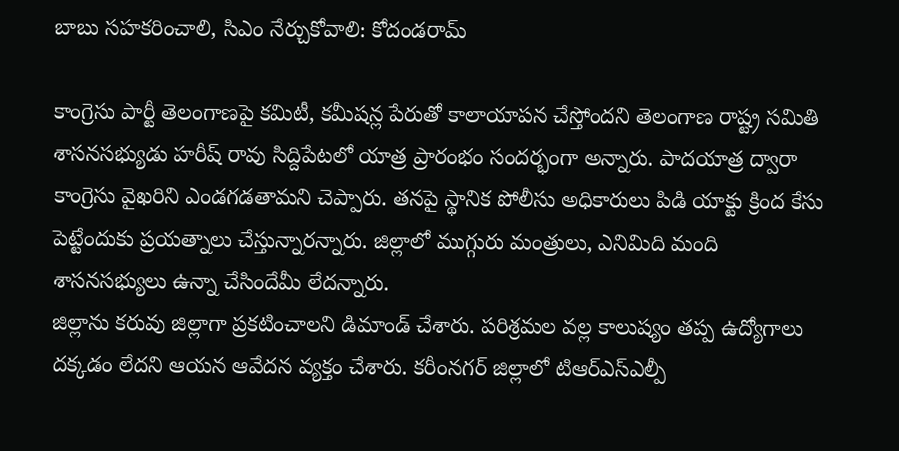బాబు సహకరించాలి, సిఎం నేర్చుకోవాలి: కోదండరామ్

కాంగ్రెసు పార్టీ తెలంగాణపై కమిటీ, కమీషన్ల పేరుతో కాలాయాపన చేస్తోందని తెలంగాణ రాష్ట్ర సమితి శాసనసభ్యుడు హరీష్ రావు సిద్దిపేటలో యాత్ర ప్రారంభం సందర్భంగా అన్నారు. పాదయాత్ర ద్వారా కాంగ్రెసు వైఖరిని ఎండగడతామని చెప్పారు. తనపై స్థానిక పోలీసు అధికారులు పిడి యాక్టు క్రింద కేసు పెట్టేందుకు ప్రయత్నాలు చేస్తున్నారన్నారు. జిల్లాలో ముగ్గురు మంత్రులు, ఎనిమిది మంది శాసనసభ్యులు ఉన్నా చేసిందేమీ లేదన్నారు.
జిల్లాను కరువు జిల్లాగా ప్రకటించాలని డిమాండ్ చేశారు. పరిశ్రమల వల్ల కాలుష్యం తప్ప ఉద్యోగాలు దక్కడం లేదని ఆయన ఆవేదన వ్యక్తం చేశారు. కరీంనగర్ జిల్లాలో టిఆర్ఎస్ఎల్పీ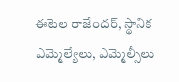ఈటెల రాజేందర్, స్థానిక ఎమ్మెల్యేలు, ఎమ్మెల్సీలు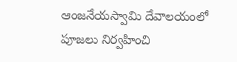ఆంజనేయస్వామి దేవాలయంలో పూజలు నిర్వహించి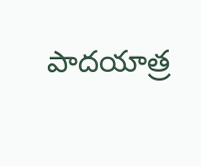పాదయాత్ర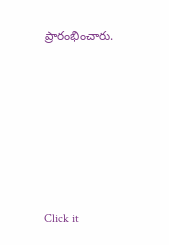ప్రారంభించారు.












Click it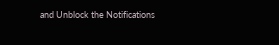and Unblock the Notifications